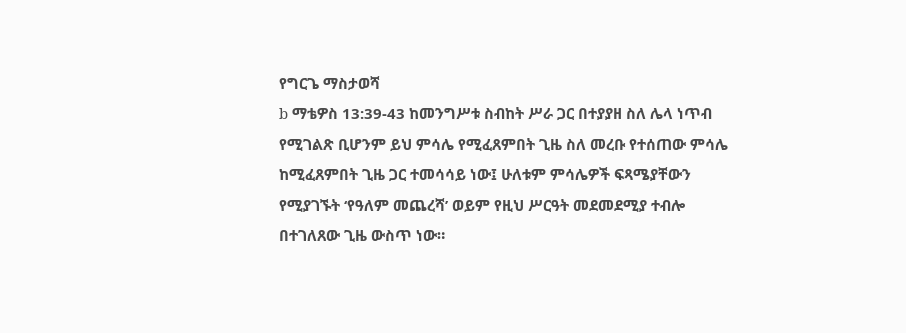የግርጌ ማስታወሻ
b ማቴዎስ 13:39-43 ከመንግሥቱ ስብከት ሥራ ጋር በተያያዘ ስለ ሌላ ነጥብ የሚገልጽ ቢሆንም ይህ ምሳሌ የሚፈጸምበት ጊዜ ስለ መረቡ የተሰጠው ምሳሌ ከሚፈጸምበት ጊዜ ጋር ተመሳሳይ ነው፤ ሁለቱም ምሳሌዎች ፍጻሜያቸውን የሚያገኙት ‘የዓለም መጨረሻ’ ወይም የዚህ ሥርዓት መደመደሚያ ተብሎ በተገለጸው ጊዜ ውስጥ ነው።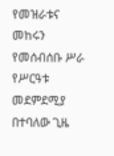የመዝራቱና መከሩን የመሰብሰቡ ሥራ የሥርዓቱ መደምደሚያ በተባለው ጊዜ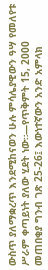ውስጥ ያለማቋረጥ እንደሚከናወን ሁሉ ምሳሌያዊውን ዓሣ የመለየቱ ሥራም ቀጣይነት ያለው ሂደት ነው።—የጥቅምት 15, 2000 መጠበቂያ ግንብ ገጽ 25-26፤ እውነተኛውን አንድ አምላክ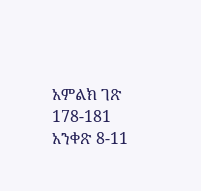አምልክ ገጽ 178-181 አንቀጽ 8-11